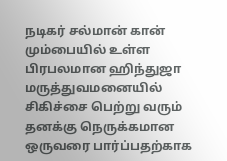நடிகர் சல்மான் கான் மும்பையில் உள்ள பிரபலமான ஹிந்துஜா மருத்துவமனையில் சிகிச்சை பெற்று வரும் தனக்கு நெருக்கமான ஒருவரை பார்ப்பதற்காக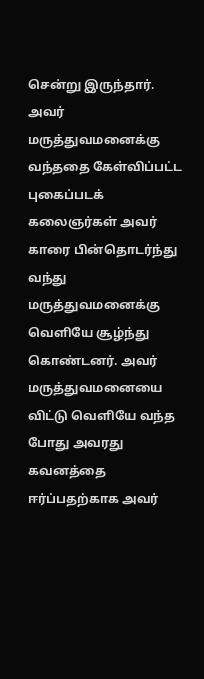சென்று இருந்தார். அவர் மருத்துவமனைக்கு வந்ததை கேள்விப்பட்ட புகைப்படக் கலைஞர்கள் அவர் காரை பின்தொடர்ந்து வந்து மருத்துவமனைக்கு வெளியே சூழ்ந்து கொண்டனர். அவர் மருத்துவமனையை விட்டு வெளியே வந்த போது அவரது கவனத்தை ஈர்ப்பதற்காக அவர்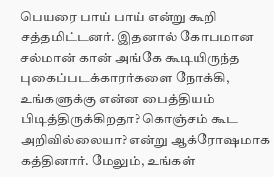பெயரை பாய் பாய் என்று கூறி சத்தமிட்டனர். இதனால் கோபமான சல்மான் கான் அங்கே கூடியிருந்த புகைப்படக்காரர்களை நோக்கி, உங்களுக்கு என்ன பைத்தியம் பிடித்திருக்கிறதா? கொஞ்சம் கூட அறிவில்லையா? என்று ஆக்ரோஷமாக கத்தினார். மேலும், உங்கள்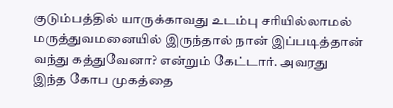குடும்பத்தில் யாருக்காவது உடம்பு சரியில்லாமல் மருத்துவமனையில் இருந்தால் நான் இப்படித்தான் வந்து கத்துவேனா? என்றும் கேட்டார். அவரது இந்த கோப முகத்தை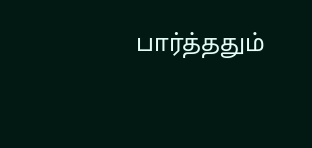பார்த்ததும்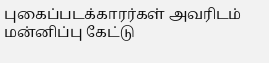புகைப்படக்காரர்கள் அவரிடம் மன்னிப்பு கேட்டு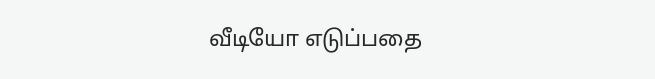வீடியோ எடுப்பதை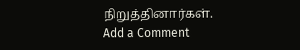நிறுத்தினார்கள்.
Add a Comment